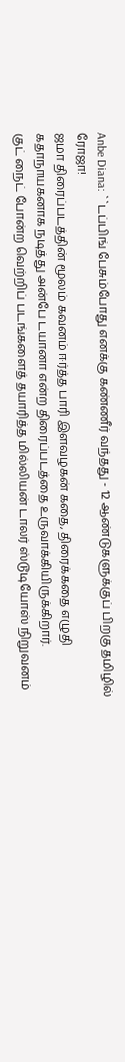Anbe Diana: ``டப்பிங் பேசும்போது எனக்கு கண்ணீர் வந்தது - 12 ஆண்டுகளுக்குப் பிறகு தமிழில் ரோஜா!
ஜமா திரைப்படத்தின் மூலம் கவனம் ஈர்த்த பாரி இளவழகன் கதை, திரைக்கதை எழுதி கதாநாயகனாக நடித்து அன்பே டயானா என்ற திரைப்படத்தை உருவாக்கியிருக்கிறார்.
குட் நைட் போன்ற வெற்றிப் படங்களைத் தயாரித்த மில்லியன் டாலர் ஸ்டூடியோஸ் நிறுவனம்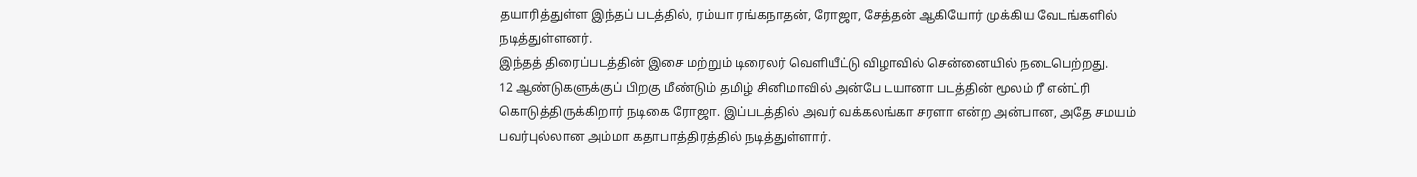தயாரித்துள்ள இந்தப் படத்தில், ரம்யா ரங்கநாதன், ரோஜா, சேத்தன் ஆகியோர் முக்கிய வேடங்களில் நடித்துள்ளனர்.
இந்தத் திரைப்படத்தின் இசை மற்றும் டிரைலர் வெளியீட்டு விழாவில் சென்னையில் நடைபெற்றது.
12 ஆண்டுகளுக்குப் பிறகு மீண்டும் தமிழ் சினிமாவில் அன்பே டயானா படத்தின் மூலம் ரீ என்ட்ரி கொடுத்திருக்கிறார் நடிகை ரோஜா. இப்படத்தில் அவர் வக்கலங்கா சரளா என்ற அன்பான, அதே சமயம் பவர்புல்லான அம்மா கதாபாத்திரத்தில் நடித்துள்ளார்.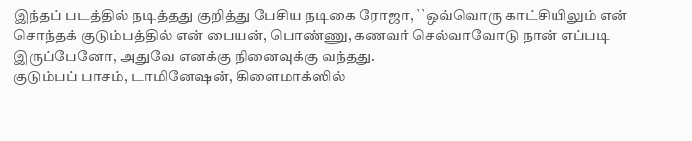இந்தப் படத்தில் நடித்தது குறித்து பேசிய நடிகை ரோஜா, ``ஒவ்வொரு காட்சியிலும் என் சொந்தக் குடும்பத்தில் என் பையன், பொண்ணு, கணவர் செல்வாவோடு நான் எப்படி இருப்பேனோ, அதுவே எனக்கு நினைவுக்கு வந்தது.
குடும்பப் பாசம், டாமினேஷன், கிளைமாக்ஸில்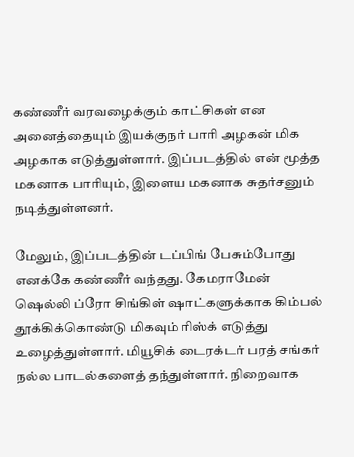கண்ணீர் வரவழைக்கும் காட்சிகள் என அனைத்தையும் இயக்குநர் பாரி அழகன் மிக அழகாக எடுத்துள்ளார். இப்படத்தில் என் மூத்த மகனாக பாரியும், இளைய மகனாக சுதர்சனும் நடித்துள்ளனர்.

மேலும், இப்படத்தின் டப்பிங் பேசும்போது எனக்கே கண்ணீர் வந்தது. கேமராமேன் ஷெல்லி ப்ரோ சிங்கிள் ஷாட்களுக்காக கிம்பல் தூக்கிக்கொண்டு மிகவும் ரிஸ்க் எடுத்து உழைத்துள்ளார். மியூசிக் டைரக்டர் பரத் சங்கர் நல்ல பாடல்களைத் தந்துள்ளார். நிறைவாக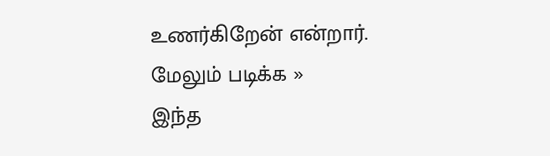உணர்கிறேன் என்றார்.
மேலும் படிக்க »
இந்த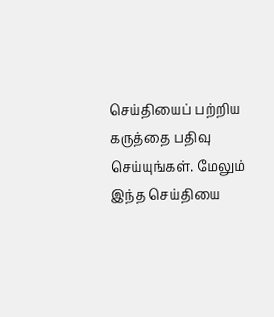செய்தியைப் பற்றிய கருத்தை பதிவு செய்யுங்கள். மேலும் இந்த செய்தியை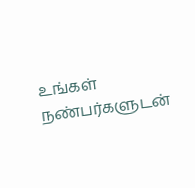உங்கள் நண்பர்களுடன்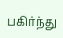பகிர்ந்து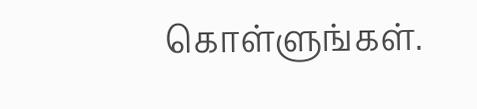கொள்ளுங்கள்.